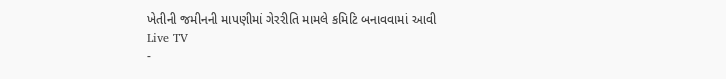ખેતીની જમીનની માપણીમાં ગેરરીતિ મામલે કમિટિ બનાવવામાં આવી
Live TV
-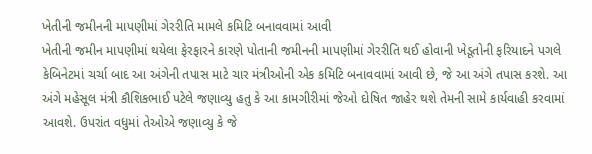ખેતીની જમીનની માપણીમાં ગેરરીતિ મામલે કમિટિ બનાવવામાં આવી
ખેતીની જમીન માપણીમાં થયેલા ફેરફારને કારણે પોતાની જમીનની માપણીમાં ગેરરીતિ થઈ હોવાની ખેડૂતોની ફરિયાદને પગલે કેબિનેટમાં ચર્ચા બાદ આ અંગેની તપાસ માટે ચાર મંત્રીઓની એક કમિટિ બનાવવામાં આવી છે, જે આ અંગે તપાસ કરશે. આ અંગે મહેસૂલ મંત્રી કૌશિકભાઈ પટેલે જણાવ્યુ હતુ કે આ કામગીરીમાં જેઓ દોષિત જાહેર થશે તેમની સામે કાર્યવાહી કરવામાં આવશે. ઉપરાંત વધુમાં તેઓએ જણાવ્યુ કે જે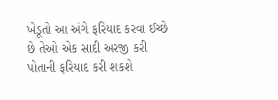ખેડૂતો આ અંગે ફરિયાદ કરવા ઈચ્છે છે તેઓ એક સાદી અરજી કરી પોતાની ફરિયાદ કરી શકશે